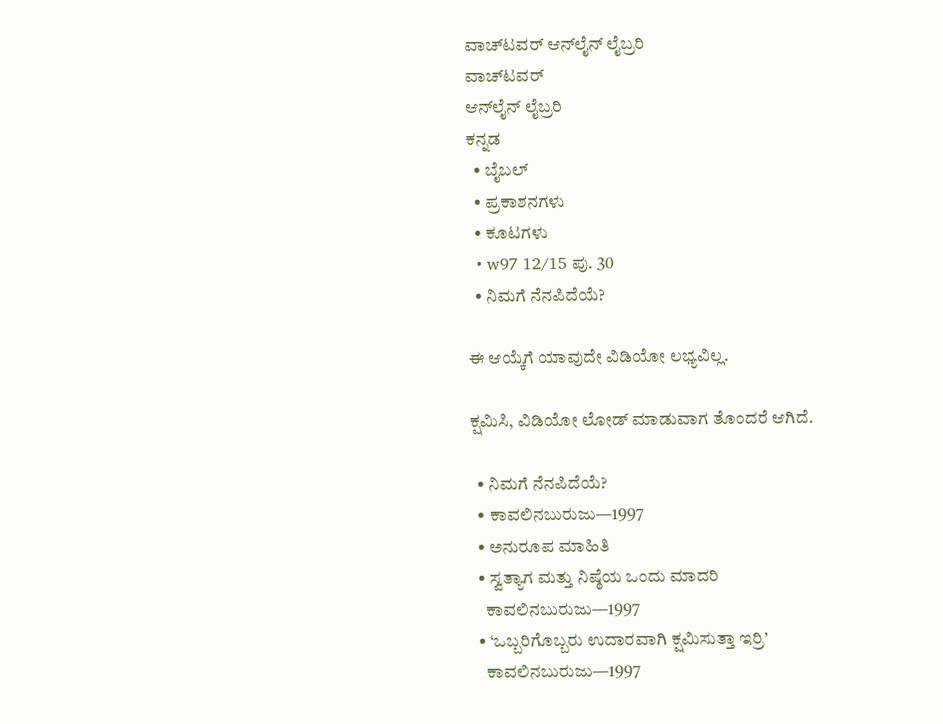ವಾಚ್‌ಟವರ್ ಆನ್‌ಲೈನ್ ಲೈಬ್ರರಿ
ವಾಚ್‌ಟವರ್
ಆನ್‌ಲೈನ್ ಲೈಬ್ರರಿ
ಕನ್ನಡ
  • ಬೈಬಲ್
  • ಪ್ರಕಾಶನಗಳು
  • ಕೂಟಗಳು
  • w97 12/15 ಪು. 30
  • ನಿಮಗೆ ನೆನಪಿದೆಯೆ?

ಈ ಆಯ್ಕೆಗೆ ಯಾವುದೇ ವಿಡಿಯೋ ಲಭ್ಯವಿಲ್ಲ.

ಕ್ಷಮಿಸಿ, ವಿಡಿಯೋ ಲೋಡ್ ಮಾಡುವಾಗ ತೊಂದರೆ ಆಗಿದೆ.

  • ನಿಮಗೆ ನೆನಪಿದೆಯೆ?
  • ಕಾವಲಿನಬುರುಜು—1997
  • ಅನುರೂಪ ಮಾಹಿತಿ
  • ಸ್ವತ್ಯಾಗ ಮತ್ತು ನಿಷ್ಠೆಯ ಒಂದು ಮಾದರಿ
    ಕಾವಲಿನಬುರುಜು—1997
  • ‘ಒಬ್ಬರಿಗೊಬ್ಬರು ಉದಾರವಾಗಿ ಕ್ಷಮಿಸುತ್ತಾ ಇರ್ರಿ’
    ಕಾವಲಿನಬುರುಜು—1997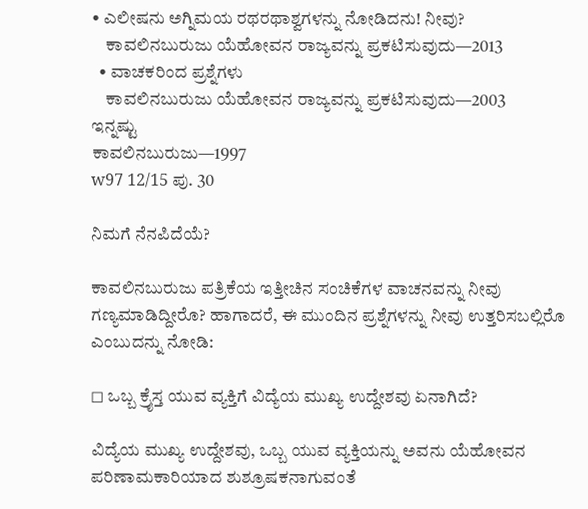• ಎಲೀಷನು ಅಗ್ನಿಮಯ ರಥರಥಾಶ್ವಗಳನ್ನು ನೋಡಿದನು! ನೀವು?
    ಕಾವಲಿನಬುರುಜು ಯೆಹೋವನ ರಾಜ್ಯವನ್ನು ಪ್ರಕಟಿಸುವುದು—2013
  • ವಾಚಕರಿಂದ ಪ್ರಶ್ನೆಗಳು
    ಕಾವಲಿನಬುರುಜು ಯೆಹೋವನ ರಾಜ್ಯವನ್ನು ಪ್ರಕಟಿಸುವುದು—2003
ಇನ್ನಷ್ಟು
ಕಾವಲಿನಬುರುಜು—1997
w97 12/15 ಪು. 30

ನಿಮಗೆ ನೆನಪಿದೆಯೆ?

ಕಾವಲಿನಬುರುಜು ಪತ್ರಿಕೆಯ ಇತ್ತೀಚಿನ ಸಂಚಿಕೆಗಳ ವಾಚನವನ್ನು ನೀವು ಗಣ್ಯಮಾಡಿದ್ದೀರೊ? ಹಾಗಾದರೆ, ಈ ಮುಂದಿನ ಪ್ರಶ್ನೆಗಳನ್ನು ನೀವು ಉತ್ತರಿಸಬಲ್ಲಿರೊ ಎಂಬುದನ್ನು ನೋಡಿ:

◻ ಒಬ್ಬ ಕ್ರೈಸ್ತ ಯುವ ವ್ಯಕ್ತಿಗೆ ವಿದ್ಯೆಯ ಮುಖ್ಯ ಉದ್ದೇಶವು ಏನಾಗಿದೆ?

ವಿದ್ಯೆಯ ಮುಖ್ಯ ಉದ್ದೇಶವು, ಒಬ್ಬ ಯುವ ವ್ಯಕ್ತಿಯನ್ನು ಅವನು ಯೆಹೋವನ ಪರಿಣಾಮಕಾರಿಯಾದ ಶುಶ್ರೂಷಕನಾಗುವಂತೆ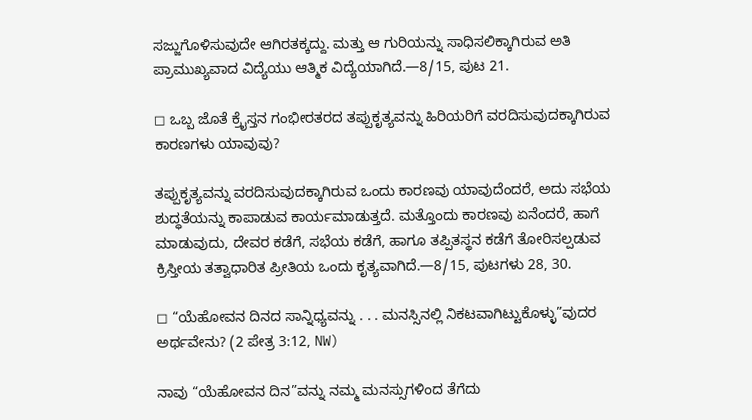ಸಜ್ಜುಗೊಳಿಸುವುದೇ ಆಗಿರತಕ್ಕದ್ದು. ಮತ್ತು ಆ ಗುರಿಯನ್ನು ಸಾಧಿಸಲಿಕ್ಕಾಗಿರುವ ಅತಿ ಪ್ರಾಮುಖ್ಯವಾದ ವಿದ್ಯೆಯು ಆತ್ಮಿಕ ವಿದ್ಯೆಯಾಗಿದೆ.—8/15, ಪುಟ 21.

◻ ಒಬ್ಬ ಜೊತೆ ಕ್ರೈಸ್ತನ ಗಂಭೀರತರದ ತಪ್ಪುಕೃತ್ಯವನ್ನು ಹಿರಿಯರಿಗೆ ವರದಿಸುವುದಕ್ಕಾಗಿರುವ ಕಾರಣಗಳು ಯಾವುವು?

ತಪ್ಪುಕೃತ್ಯವನ್ನು ವರದಿಸುವುದಕ್ಕಾಗಿರುವ ಒಂದು ಕಾರಣವು ಯಾವುದೆಂದರೆ, ಅದು ಸಭೆಯ ಶುದ್ಧತೆಯನ್ನು ಕಾಪಾಡುವ ಕಾರ್ಯಮಾಡುತ್ತದೆ. ಮತ್ತೊಂದು ಕಾರಣವು ಏನೆಂದರೆ, ಹಾಗೆ ಮಾಡುವುದು, ದೇವರ ಕಡೆಗೆ, ಸಭೆಯ ಕಡೆಗೆ, ಹಾಗೂ ತಪ್ಪಿತಸ್ಥನ ಕಡೆಗೆ ತೋರಿಸಲ್ಪಡುವ ಕ್ರಿಸ್ತೀಯ ತತ್ವಾಧಾರಿತ ಪ್ರೀತಿಯ ಒಂದು ಕೃತ್ಯವಾಗಿದೆ.—8/15, ಪುಟಗಳು 28, 30.

◻ “ಯೆಹೋವನ ದಿನದ ಸಾನ್ನಿಧ್ಯವನ್ನು . . . ಮನಸ್ಸಿನಲ್ಲಿ ನಿಕಟವಾಗಿಟ್ಟುಕೊಳ್ಳು”ವುದರ ಅರ್ಥವೇನು? (2 ಪೇತ್ರ 3:12, NW)

ನಾವು “ಯೆಹೋವನ ದಿನ”ವನ್ನು ನಮ್ಮ ಮನಸ್ಸುಗಳಿಂದ ತೆಗೆದು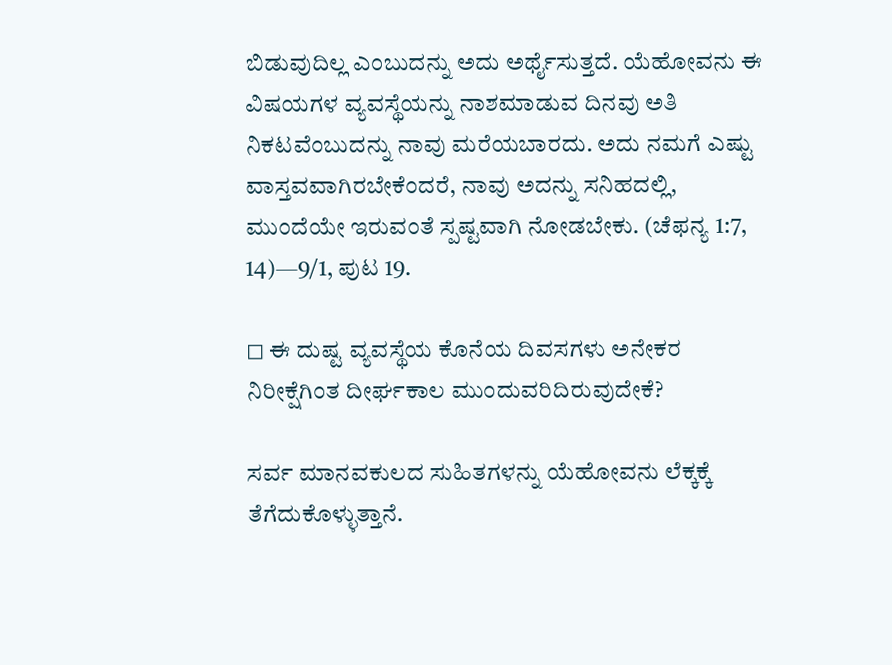ಬಿಡುವುದಿಲ್ಲ ಎಂಬುದನ್ನು ಅದು ಅರ್ಥೈಸುತ್ತದೆ. ಯೆಹೋವನು ಈ ವಿಷಯಗಳ ವ್ಯವಸ್ಥೆಯನ್ನು ನಾಶಮಾಡುವ ದಿನವು ಅತಿ ನಿಕಟವೆಂಬುದನ್ನು ನಾವು ಮರೆಯಬಾರದು. ಅದು ನಮಗೆ ಎಷ್ಟು ವಾಸ್ತವವಾಗಿರಬೇಕೆಂದರೆ, ನಾವು ಅದನ್ನು ಸನಿಹದಲ್ಲಿ, ಮುಂದೆಯೇ ಇರುವಂತೆ ಸ್ಪಷ್ಟವಾಗಿ ನೋಡಬೇಕು. (ಚೆಫನ್ಯ 1:7, 14)—9/1, ಪುಟ 19.

◻ ಈ ದುಷ್ಟ ವ್ಯವಸ್ಥೆಯ ಕೊನೆಯ ದಿವಸಗಳು ಅನೇಕರ ನಿರೀಕ್ಷೆಗಿಂತ ದೀರ್ಘಕಾಲ ಮುಂದುವರಿದಿರುವುದೇಕೆ?

ಸರ್ವ ಮಾನವಕುಲದ ಸುಹಿತಗಳನ್ನು ಯೆಹೋವನು ಲೆಕ್ಕಕ್ಕೆ ತೆಗೆದುಕೊಳ್ಳುತ್ತಾನೆ.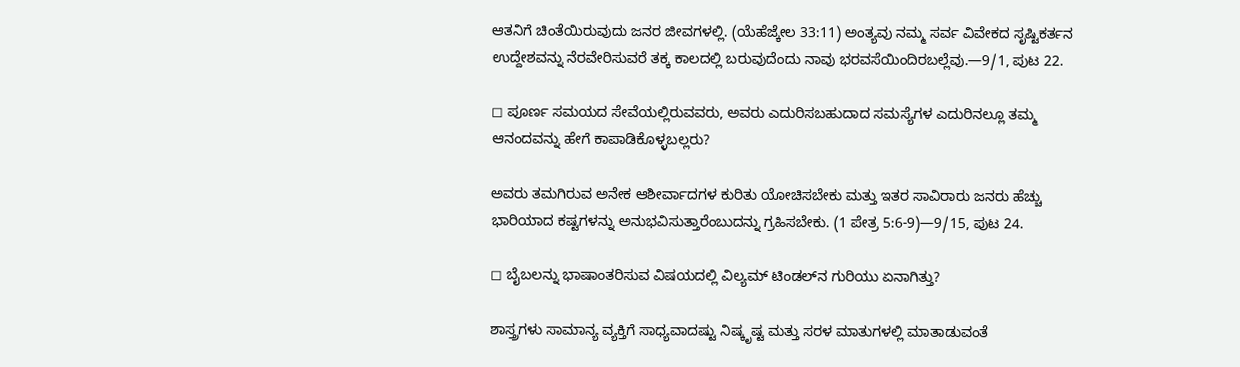ಆತನಿಗೆ ಚಿಂತೆಯಿರುವುದು ಜನರ ಜೀವಗಳಲ್ಲಿ. (ಯೆಹೆಜ್ಕೇಲ 33:11) ಅಂತ್ಯವು ನಮ್ಮ ಸರ್ವ ವಿವೇಕದ ಸೃಷ್ಟಿಕರ್ತನ ಉದ್ದೇಶವನ್ನು ನೆರವೇರಿಸುವರೆ ತಕ್ಕ ಕಾಲದಲ್ಲಿ ಬರುವುದೆಂದು ನಾವು ಭರವಸೆಯಿಂದಿರಬಲ್ಲೆವು.—9/1, ಪುಟ 22.

◻ ಪೂರ್ಣ ಸಮಯದ ಸೇವೆಯಲ್ಲಿರುವವರು, ಅವರು ಎದುರಿಸಬಹುದಾದ ಸಮಸ್ಯೆಗಳ ಎದುರಿನಲ್ಲೂ ತಮ್ಮ ಆನಂದವನ್ನು ಹೇಗೆ ಕಾಪಾಡಿಕೊಳ್ಳಬಲ್ಲರು?

ಅವರು ತಮಗಿರುವ ಅನೇಕ ಆಶೀರ್ವಾದಗಳ ಕುರಿತು ಯೋಚಿಸಬೇಕು ಮತ್ತು ಇತರ ಸಾವಿರಾರು ಜನರು ಹೆಚ್ಚು ಭಾರಿಯಾದ ಕಷ್ಟಗಳನ್ನು ಅನುಭವಿಸುತ್ತಾರೆಂಬುದನ್ನು ಗ್ರಹಿಸಬೇಕು. (1 ಪೇತ್ರ 5:6-9)—9/15, ಪುಟ 24.

◻ ಬೈಬಲನ್ನು ಭಾಷಾಂತರಿಸುವ ವಿಷಯದಲ್ಲಿ ವಿಲ್ಯಮ್‌ ಟಿಂಡಲ್‌ನ ಗುರಿಯು ಏನಾಗಿತ್ತು?

ಶಾಸ್ತ್ರಗಳು ಸಾಮಾನ್ಯ ವ್ಯಕ್ತಿಗೆ ಸಾಧ್ಯವಾದಷ್ಟು ನಿಷ್ಕೃಷ್ಟ ಮತ್ತು ಸರಳ ಮಾತುಗಳಲ್ಲಿ ಮಾತಾಡುವಂತೆ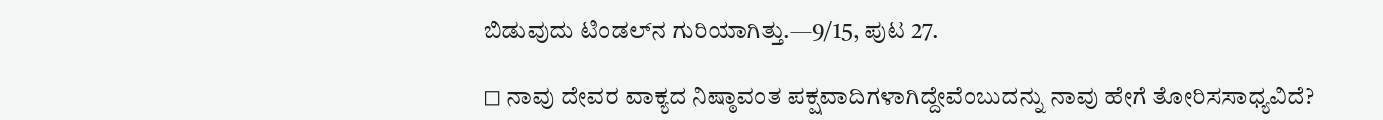ಬಿಡುವುದು ಟಿಂಡಲ್‌ನ ಗುರಿಯಾಗಿತ್ತು.—9/15, ಪುಟ 27.

◻ ನಾವು ದೇವರ ವಾಕ್ಯದ ನಿಷ್ಠಾವಂತ ಪಕ್ಷವಾದಿಗಳಾಗಿದ್ದೇವೆಂಬುದನ್ನು ನಾವು ಹೇಗೆ ತೋರಿಸಸಾಧ್ಯವಿದೆ?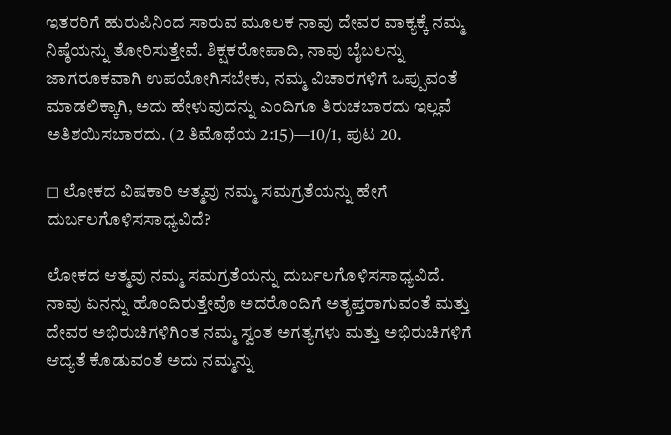ಇತರರಿಗೆ ಹುರುಪಿನಿಂದ ಸಾರುವ ಮೂಲಕ ನಾವು ದೇವರ ವಾಕ್ಯಕ್ಕೆ ನಮ್ಮ ನಿಷ್ಠೆಯನ್ನು ತೋರಿಸುತ್ತೇವೆ. ಶಿಕ್ಷಕರೋಪಾದಿ, ನಾವು ಬೈಬಲನ್ನು ಜಾಗರೂಕವಾಗಿ ಉಪಯೋಗಿಸಬೇಕು, ನಮ್ಮ ವಿಚಾರಗಳಿಗೆ ಒಪ್ಪುವಂತೆ ಮಾಡಲಿಕ್ಕಾಗಿ, ಅದು ಹೇಳುವುದನ್ನು ಎಂದಿಗೂ ತಿರುಚಬಾರದು ಇಲ್ಲವೆ ಅತಿಶಯಿಸಬಾರದು. (2 ತಿಮೊಥೆಯ 2:15)—10/1, ಪುಟ 20.

◻ ಲೋಕದ ವಿಷಕಾರಿ ಆತ್ಮವು ನಮ್ಮ ಸಮಗ್ರತೆಯನ್ನು ಹೇಗೆ ದುರ್ಬಲಗೊಳಿಸಸಾಧ್ಯವಿದೆ?

ಲೋಕದ ಆತ್ಮವು ನಮ್ಮ ಸಮಗ್ರತೆಯನ್ನು ದುರ್ಬಲಗೊಳಿಸಸಾಧ್ಯವಿದೆ. ನಾವು ಏನನ್ನು ಹೊಂದಿರುತ್ತೇವೊ ಅದರೊಂದಿಗೆ ಅತೃಪ್ತರಾಗುವಂತೆ ಮತ್ತು ದೇವರ ಅಭಿರುಚಿಗಳಿಗಿಂತ ನಮ್ಮ ಸ್ವಂತ ಅಗತ್ಯಗಳು ಮತ್ತು ಅಭಿರುಚಿಗಳಿಗೆ ಆದ್ಯತೆ ಕೊಡುವಂತೆ ಅದು ನಮ್ಮನ್ನು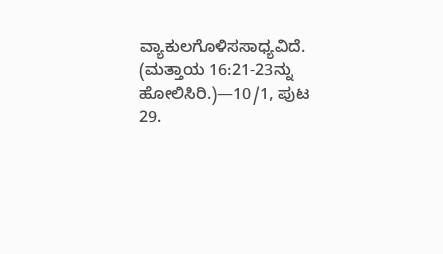ವ್ಯಾಕುಲಗೊಳಿಸಸಾಧ್ಯವಿದೆ. (ಮತ್ತಾಯ 16:21-23ನ್ನು ಹೋಲಿಸಿರಿ.)—10/1, ಪುಟ 29.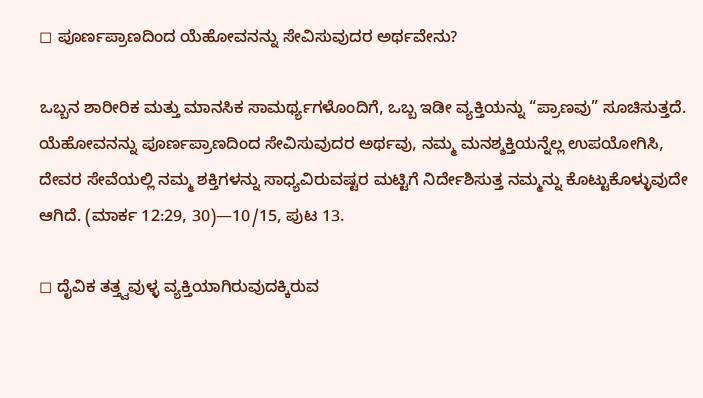◻ ಪೂರ್ಣಪ್ರಾಣದಿಂದ ಯೆಹೋವನನ್ನು ಸೇವಿಸುವುದರ ಅರ್ಥವೇನು?

ಒಬ್ಬನ ಶಾರೀರಿಕ ಮತ್ತು ಮಾನಸಿಕ ಸಾಮರ್ಥ್ಯಗಳೊಂದಿಗೆ, ಒಬ್ಬ ಇಡೀ ವ್ಯಕ್ತಿಯನ್ನು “ಪ್ರಾಣವು” ಸೂಚಿಸುತ್ತದೆ. ಯೆಹೋವನನ್ನು ಪೂರ್ಣಪ್ರಾಣದಿಂದ ಸೇವಿಸುವುದರ ಅರ್ಥವು, ನಮ್ಮ ಮನಶ್ಶಕ್ತಿಯನ್ನೆಲ್ಲ ಉಪಯೋಗಿಸಿ, ದೇವರ ಸೇವೆಯಲ್ಲಿ ನಮ್ಮ ಶಕ್ತಿಗಳನ್ನು ಸಾಧ್ಯವಿರುವಷ್ಟರ ಮಟ್ಟಿಗೆ ನಿರ್ದೇಶಿಸುತ್ತ ನಮ್ಮನ್ನು ಕೊಟ್ಟುಕೊಳ್ಳುವುದೇ ಆಗಿದೆ. (ಮಾರ್ಕ 12:29, 30)—10/15, ಪುಟ 13.

◻ ದೈವಿಕ ತತ್ತ್ವವುಳ್ಳ ವ್ಯಕ್ತಿಯಾಗಿರುವುದಕ್ಕಿರುವ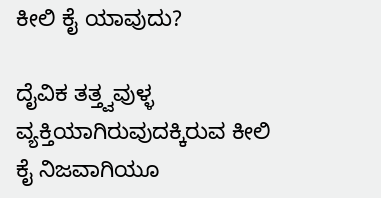ಕೀಲಿ ಕೈ ಯಾವುದು?

ದೈವಿಕ ತತ್ತ್ವವುಳ್ಳ ವ್ಯಕ್ತಿಯಾಗಿರುವುದಕ್ಕಿರುವ ಕೀಲಿ ಕೈ ನಿಜವಾಗಿಯೂ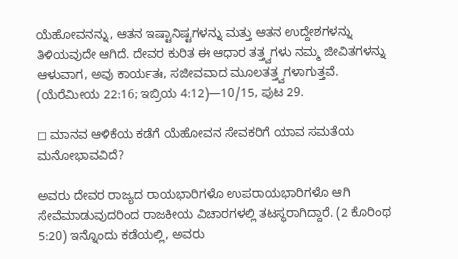ಯೆಹೋವನನ್ನು, ಆತನ ಇಷ್ಟಾನಿಷ್ಟಗಳನ್ನು ಮತ್ತು ಆತನ ಉದ್ದೇಶಗಳನ್ನು ತಿಳಿಯವುದೇ ಆಗಿದೆ. ದೇವರ ಕುರಿತ ಈ ಆಧಾರ ತತ್ತ್ವಗಳು ನಮ್ಮ ಜೀವಿತಗಳನ್ನು ಆಳುವಾಗ, ಅವು ಕಾರ್ಯತಃ, ಸಜೀವವಾದ ಮೂಲತತ್ತ್ವಗಳಾಗುತ್ತವೆ. (ಯೆರೆಮೀಯ 22:16; ಇಬ್ರಿಯ 4:12)—10/15, ಪುಟ 29.

◻ ಮಾನವ ಆಳಿಕೆಯ ಕಡೆಗೆ ಯೆಹೋವನ ಸೇವಕರಿಗೆ ಯಾವ ಸಮತೆಯ ಮನೋಭಾವವಿದೆ?

ಅವರು ದೇವರ ರಾಜ್ಯದ ರಾಯಭಾರಿಗಳೊ ಉಪರಾಯಭಾರಿಗಳೊ ಆಗಿ ಸೇವೆಮಾಡುವುದರಿಂದ ರಾಜಕೀಯ ವಿಚಾರಗಳಲ್ಲಿ ತಟಸ್ಥರಾಗಿದ್ದಾರೆ. (2 ಕೊರಿಂಥ 5:20) ಇನ್ನೊಂದು ಕಡೆಯಲ್ಲಿ, ಅವರು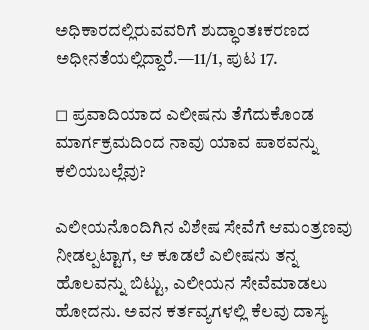ಅಧಿಕಾರದಲ್ಲಿರುವವರಿಗೆ ಶುದ್ಧಾಂತಃಕರಣದ ಅಧೀನತೆಯಲ್ಲಿದ್ದಾರೆ.—11/1, ಪುಟ 17.

◻ ಪ್ರವಾದಿಯಾದ ಎಲೀಷನು ತೆಗೆದುಕೊಂಡ ಮಾರ್ಗಕ್ರಮದಿಂದ ನಾವು ಯಾವ ಪಾಠವನ್ನು ಕಲಿಯಬಲ್ಲೆವು?

ಎಲೀಯನೊಂದಿಗಿನ ವಿಶೇಷ ಸೇವೆಗೆ ಆಮಂತ್ರಣವು ನೀಡಲ್ಪಟ್ಟಾಗ, ಆ ಕೂಡಲೆ ಎಲೀಷನು ತನ್ನ ಹೊಲವನ್ನು ಬಿಟ್ಟು, ಎಲೀಯನ ಸೇವೆಮಾಡಲು ಹೋದನು. ಅವನ ಕರ್ತವ್ಯಗಳಲ್ಲಿ ಕೆಲವು ದಾಸ್ಯ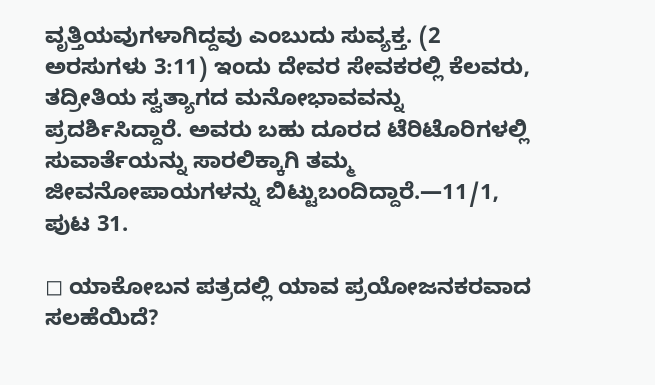ವೃತ್ತಿಯವುಗಳಾಗಿದ್ದವು ಎಂಬುದು ಸುವ್ಯಕ್ತ. (2 ಅರಸುಗಳು 3:11) ಇಂದು ದೇವರ ಸೇವಕರಲ್ಲಿ ಕೆಲವರು, ತದ್ರೀತಿಯ ಸ್ವತ್ಯಾಗದ ಮನೋಭಾವವನ್ನು ಪ್ರದರ್ಶಿಸಿದ್ದಾರೆ. ಅವರು ಬಹು ದೂರದ ಟೆರಿಟೊರಿಗಳಲ್ಲಿ ಸುವಾರ್ತೆಯನ್ನು ಸಾರಲಿಕ್ಕಾಗಿ ತಮ್ಮ ಜೀವನೋಪಾಯಗಳನ್ನು ಬಿಟ್ಟುಬಂದಿದ್ದಾರೆ.—11/1, ಪುಟ 31.

◻ ಯಾಕೋಬನ ಪತ್ರದಲ್ಲಿ ಯಾವ ಪ್ರಯೋಜನಕರವಾದ ಸಲಹೆಯಿದೆ?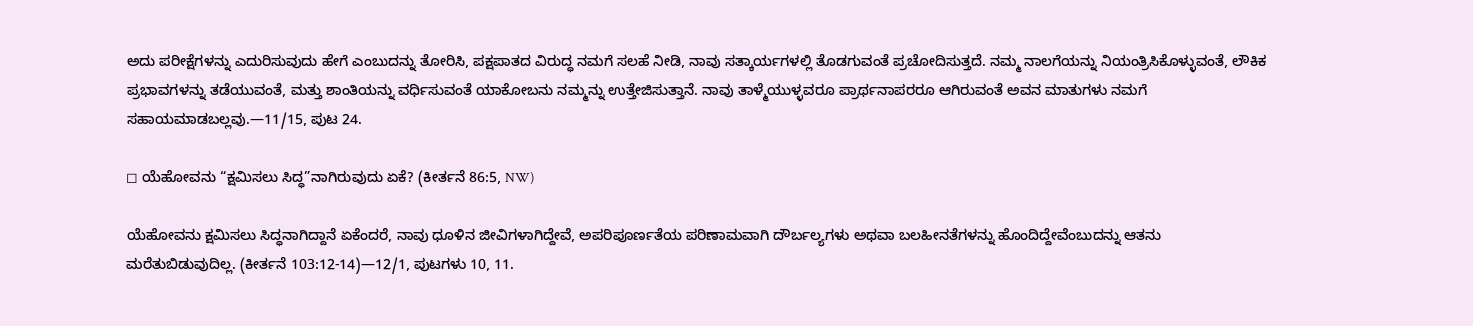ಅದು ಪರೀಕ್ಷೆಗಳನ್ನು ಎದುರಿಸುವುದು ಹೇಗೆ ಎಂಬುದನ್ನು ತೋರಿಸಿ, ಪಕ್ಷಪಾತದ ವಿರುದ್ಧ ನಮಗೆ ಸಲಹೆ ನೀಡಿ, ನಾವು ಸತ್ಕಾರ್ಯಗಳಲ್ಲಿ ತೊಡಗುವಂತೆ ಪ್ರಚೋದಿಸುತ್ತದೆ. ನಮ್ಮ ನಾಲಗೆಯನ್ನು ನಿಯಂತ್ರಿಸಿಕೊಳ್ಳುವಂತೆ, ಲೌಕಿಕ ಪ್ರಭಾವಗಳನ್ನು ತಡೆಯುವಂತೆ, ಮತ್ತು ಶಾಂತಿಯನ್ನು ವರ್ಧಿಸುವಂತೆ ಯಾಕೋಬನು ನಮ್ಮನ್ನು ಉತ್ತೇಜಿಸುತ್ತಾನೆ. ನಾವು ತಾಳ್ಮೆಯುಳ್ಳವರೂ ಪ್ರಾರ್ಥನಾಪರರೂ ಆಗಿರುವಂತೆ ಅವನ ಮಾತುಗಳು ನಮಗೆ ಸಹಾಯಮಾಡಬಲ್ಲವು.—11/15, ಪುಟ 24.

◻ ಯೆಹೋವನು “ಕ್ಷಮಿಸಲು ಸಿದ್ಧ”ನಾಗಿರುವುದು ಏಕೆ? (ಕೀರ್ತನೆ 86:5, NW)

ಯೆಹೋವನು ಕ್ಷಮಿಸಲು ಸಿದ್ಧನಾಗಿದ್ದಾನೆ ಏಕೆಂದರೆ, ನಾವು ಧೂಳಿನ ಜೀವಿಗಳಾಗಿದ್ದೇವೆ, ಅಪರಿಪೂರ್ಣತೆಯ ಪರಿಣಾಮವಾಗಿ ದೌರ್ಬಲ್ಯಗಳು ಅಥವಾ ಬಲಹೀನತೆಗಳನ್ನು ಹೊಂದಿದ್ದೇವೆಂಬುದನ್ನು ಆತನು ಮರೆತುಬಿಡುವುದಿಲ್ಲ. (ಕೀರ್ತನೆ 103:12-14)—12/1, ಪುಟಗಳು 10, 11.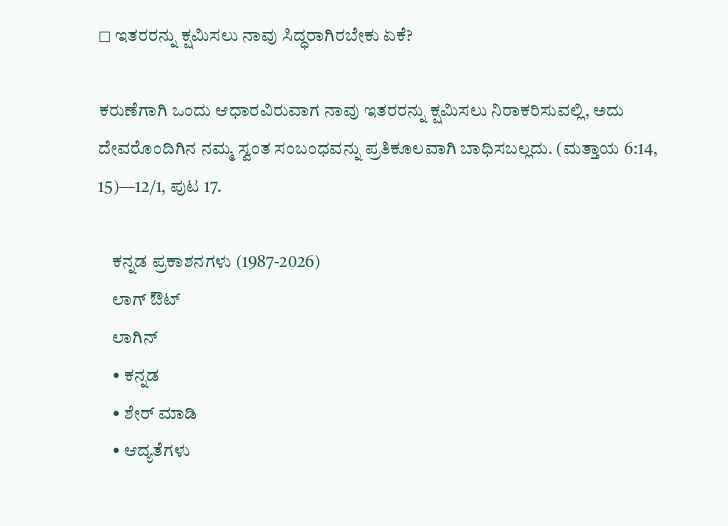◻ ಇತರರನ್ನು ಕ್ಷಮಿಸಲು ನಾವು ಸಿದ್ಧರಾಗಿರಬೇಕು ಏಕೆ?

ಕರುಣೆಗಾಗಿ ಒಂದು ಆಧಾರವಿರುವಾಗ ನಾವು ಇತರರನ್ನು ಕ್ಷಮಿಸಲು ನಿರಾಕರಿಸುವಲ್ಲಿ, ಅದು ದೇವರೊಂದಿಗಿನ ನಮ್ಮ ಸ್ವಂತ ಸಂಬಂಧವನ್ನು ಪ್ರತಿಕೂಲವಾಗಿ ಬಾಧಿಸಬಲ್ಲದು. (ಮತ್ತಾಯ 6:14, 15)—12/1, ಪುಟ 17.

    ಕನ್ನಡ ಪ್ರಕಾಶನಗಳು (1987-2026)
    ಲಾಗ್ ಔಟ್
    ಲಾಗಿನ್
    • ಕನ್ನಡ
    • ಶೇರ್ ಮಾಡಿ
    • ಆದ್ಯತೆಗಳು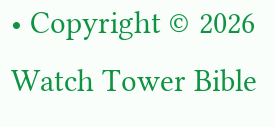• Copyright © 2026 Watch Tower Bible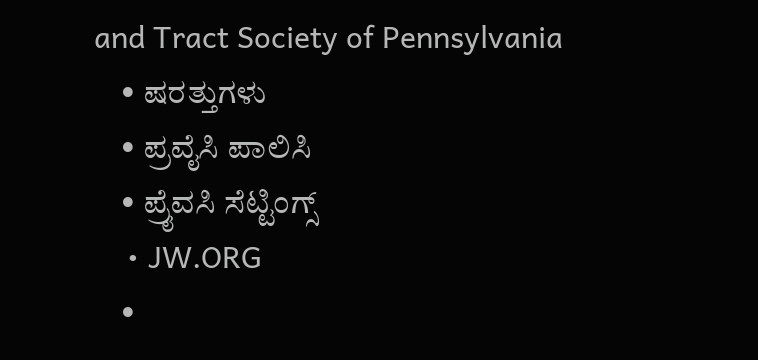and Tract Society of Pennsylvania
    • ಷರತ್ತುಗಳು
    • ಪ್ರವೈಸಿ ಪಾಲಿಸಿ
    • ಪ್ರೈವಸಿ ಸೆಟ್ಟಿಂಗ್ಸ್
    • JW.ORG
    •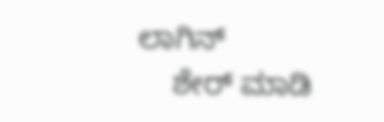ಲಾಗಿನ್
    ಶೇರ್ ಮಾಡಿ